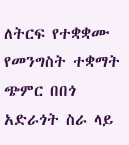ለትርፍ የተቋቋሙ የመንግስት ተቋማት ጭምር በበጎ አድራጎት ስራ ላይ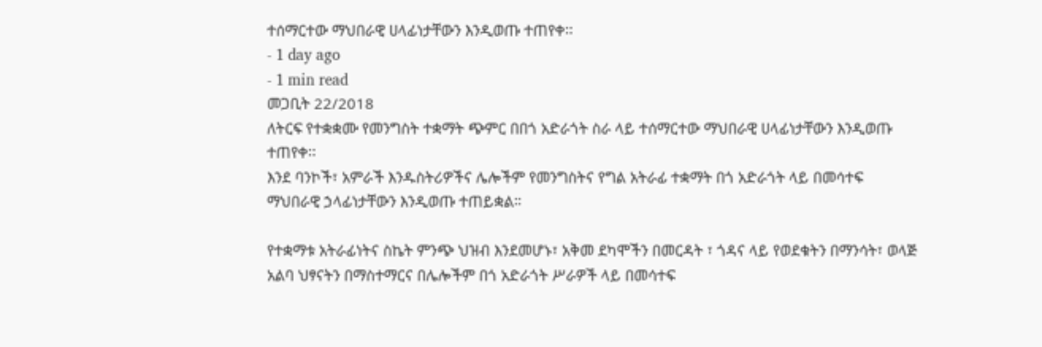ተሰማርተው ማህበራዊ ሀላፊነታቸውን እንዲወጡ ተጠየቀ፡፡
- 1 day ago
- 1 min read
መጋቢት 22/2018
ለትርፍ የተቋቋሙ የመንግስት ተቋማት ጭምር በበጎ አድራጎት ስራ ላይ ተሰማርተው ማህበራዊ ሀላፊነታቸውን እንዲወጡ ተጠየቀ፡፡
እንደ ባንኮች፣ አምራች እንዱስትሪዎችና ሌሎችም የመንግስትና የግል አትራፊ ተቋማት በጎ አድራጎት ላይ በመሳተፍ ማህበራዊ ኃላፊነታቸውን እንዲወጡ ተጠይቋል።

የተቋማቱ አትራፊነትና ስኬት ምንጭ ህዝብ እንደመሆኑ፣ አቅመ ደካሞችን በመርዳት ፣ ጎዳና ላይ የወደቁትን በማንሳት፣ ወላጅ አልባ ህፃናትን በማስተማርና በሌሎችም በጎ አድራጎት ሥራዎች ላይ በመሳተፍ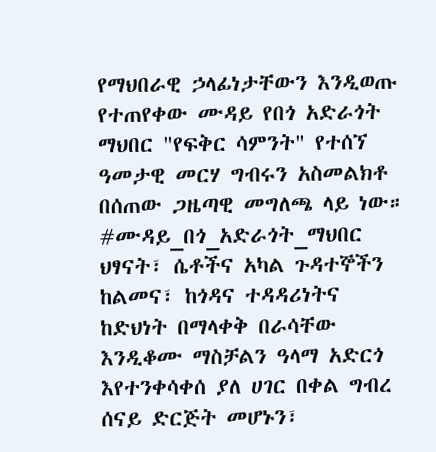የማህበራዊ ኃላፊነታቸውን እንዲወጡ የተጠየቀው ሙዳይ የበጎ አድራጎት ማህበር "የፍቅር ሳምንት" የተሰኘ ዓመታዊ መርሃ ግብሩን አስመልክቶ በሰጠው ጋዜጣዊ መግለጫ ላይ ነው።
#ሙዳይ_በጎ_አድራጎት_ማህበር ህፃናት፣ ሴቶችና አካል ጉዳተኞችን ከልመና፣ ከጎዳና ተዳዳሪነትና ከድህነት በማላቀቅ በራሳቸው እንዲቆሙ ማስቻልን ዓላማ አድርጎ እየተንቀሳቀሰ ያለ ሀገር በቀል ግብረ ሰናይ ድርጅት መሆኑን፣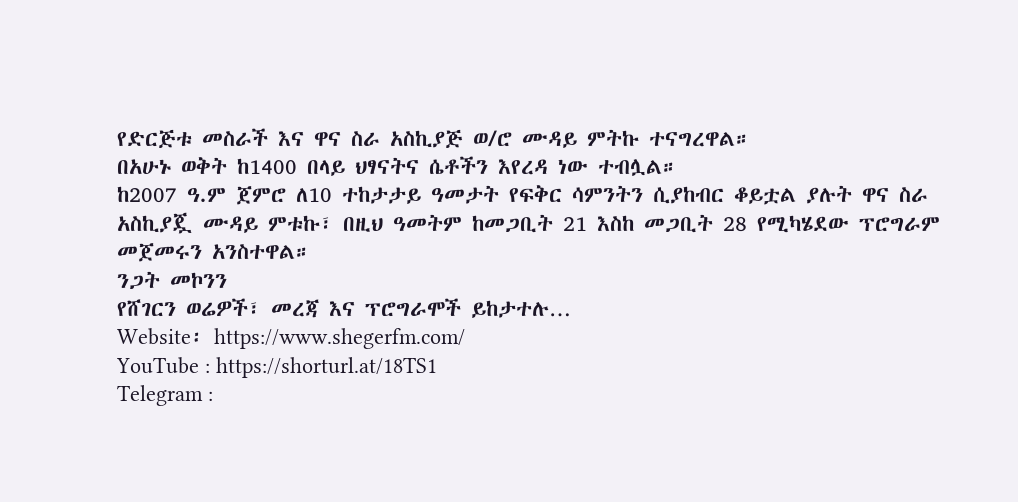የድርጅቱ መስራች እና ዋና ስራ አስኪያጅ ወ/ሮ ሙዳይ ምትኩ ተናግረዋል።
በአሁኑ ወቅት ከ1400 በላይ ህፃናትና ሴቶችን እየረዳ ነው ተብሏል።
ከ2007 ዓ.ም ጀምሮ ለ10 ተከታታይ ዓመታት የፍቅር ሳምንትን ሲያከብር ቆይቷል ያሉት ዋና ስራ አስኪያጇ ሙዳይ ምቱኩ፣ በዚህ ዓመትም ከመጋቢት 21 እስከ መጋቢት 28 የሚካሄደው ፕሮግራም መጀመሩን አንስተዋል።
ንጋት መኮንን
የሸገርን ወሬዎች፣ መረጃ እና ፕሮግራሞች ይከታተሉ…
Website፡ https://www.shegerfm.com/
YouTube : https://shorturl.at/18TS1
Telegram :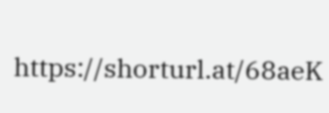https://shorturl.at/68aeK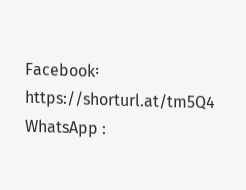Facebook፡ https://shorturl.at/tm5Q4
WhatsApp :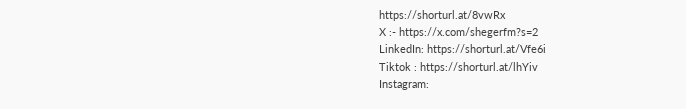https://shorturl.at/8vwRx
X :- https://x.com/shegerfm?s=2
LinkedIn: https://shorturl.at/Vfe6i
Tiktok : https://shorturl.at/lhYiv
Instagram: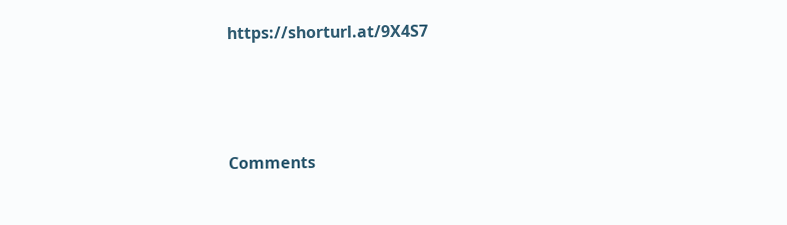https://shorturl.at/9X4S7




Comments